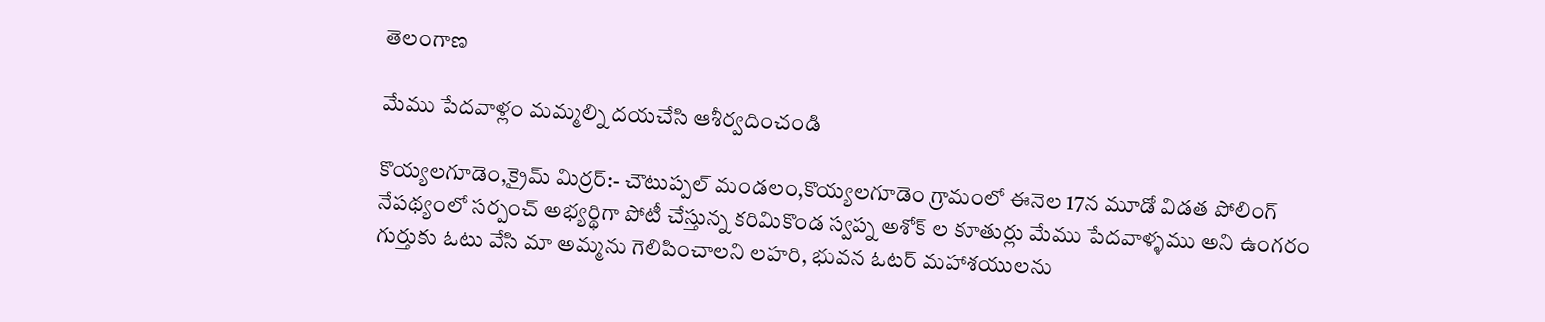తెలంగాణ

మేము పేదవాళ్లం మమ్మల్ని దయచేసి ఆశీర్వదించండి

కొయ్యలగూడెం,క్రైమ్ మిర్రర్:- చౌటుప్పల్ మండలం,కొయ్యలగూడెం గ్రామంలో ఈనెల 17న మూడో విడత పోలింగ్ నేపథ్యంలో సర్పంచ్ అభ్యర్థిగా పోటీ చేస్తున్న కరిమికొండ స్వప్న అశోక్ ల కూతుర్లు మేము పేదవాళ్ళము అని ఉంగరం గుర్తుకు ఓటు వేసి మా అమ్మను గెలిపించాలని లహరి, భువన ఓటర్ మహాశయులను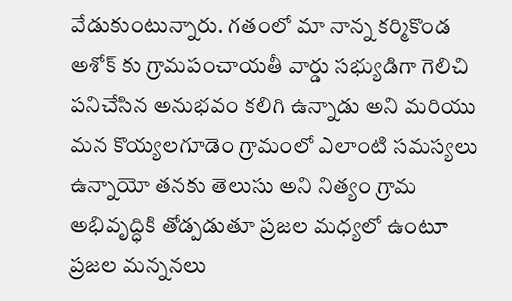వేడుకుంటున్నారు. గతంలో మా నాన్న కర్మికొండ అశోక్ కు గ్రామపంచాయతీ వార్డు సభ్యుడిగా గెలిచి పనిచేసిన అనుభవం కలిగి ఉన్నాడు అని మరియు మన కొయ్యలగూడెం గ్రామంలో ఎలాంటి సమస్యలు ఉన్నాయో తనకు తెలుసు అని నిత్యం గ్రామ అభివృద్ధికి తోడ్పడుతూ ప్రజల మధ్యలో ఉంటూ ప్రజల మన్ననలు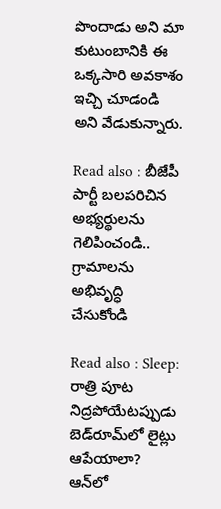పొందాడు అని మా కుటుంబానికి ఈ ఒక్కసారి అవకాశం ఇచ్చి చూడండి అని వేడుకున్నారు.

Read also : బీజేపీ పార్టీ బలపరిచిన అభ్యర్థులను గెలిపించండి.. గ్రామాలను అభివృద్ధి చేసుకోండి

Read also : Sleep: రాత్రి పూట నిద్రపోయేటప్పుడు బెడ్‌రూమ్‌లో లైట్లు ఆపేయాలా? ఆన్‌లో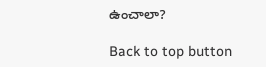ఉంచాలా?

Back to top button